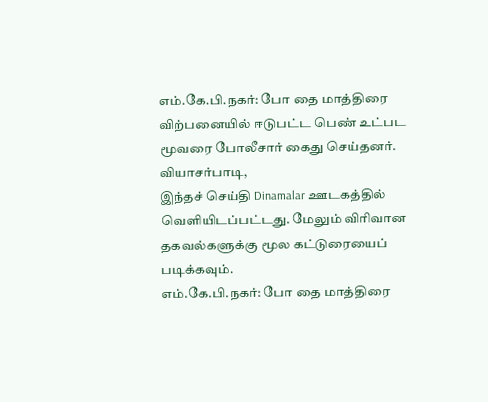எம்.கே.பி.நகர்: போ தை மாத்திரை விற்பனையில் ஈடுபட்ட பெண் உட்பட மூவரை போலீசார் கைது செய்தனர். வியாசர்பாடி,
இந்தச் செய்தி Dinamalar ஊடகத்தில் வெளியிடப்பட்டது. மேலும் விரிவான தகவல்களுக்கு மூல கட்டுரையைப் படிக்கவும்.
எம்.கே.பி.நகர்: போ தை மாத்திரை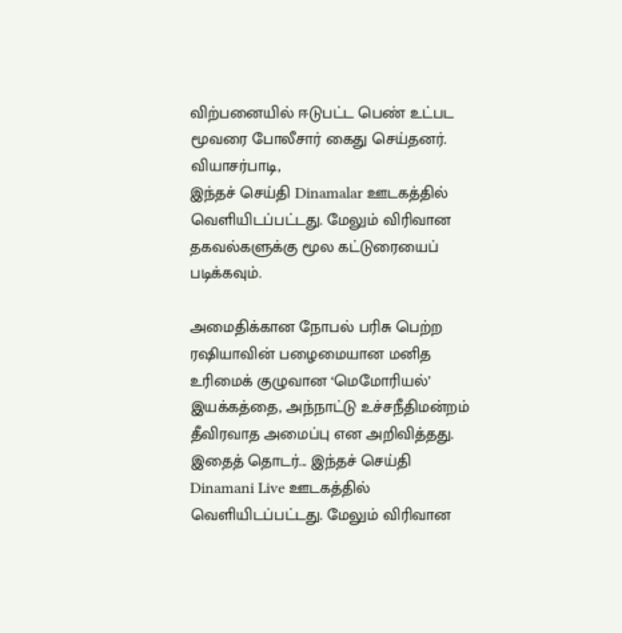விற்பனையில் ஈடுபட்ட பெண் உட்பட மூவரை போலீசார் கைது செய்தனர். வியாசர்பாடி,
இந்தச் செய்தி Dinamalar ஊடகத்தில் வெளியிடப்பட்டது. மேலும் விரிவான தகவல்களுக்கு மூல கட்டுரையைப் படிக்கவும்.

அமைதிக்கான நோபல் பரிசு பெற்ற ரஷியாவின் பழைமையான மனித உரிமைக் குழுவான ‘மெமோரியல்’ இயக்கத்தை, அந்நாட்டு உச்சநீதிமன்றம் தீவிரவாத அமைப்பு என அறிவித்தது. இதைத் தொடர்... இந்தச் செய்தி Dinamani Live ஊடகத்தில் வெளியிடப்பட்டது. மேலும் விரிவான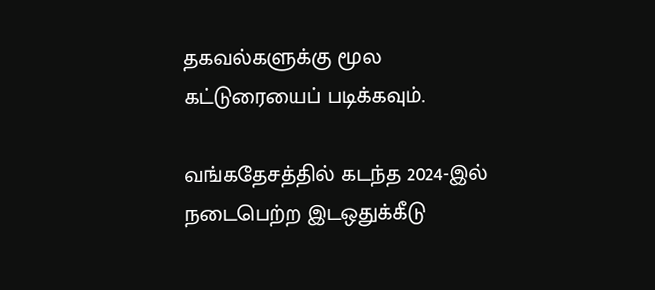தகவல்களுக்கு மூல கட்டுரையைப் படிக்கவும்.

வங்கதேசத்தில் கடந்த 2024-இல் நடைபெற்ற இடஒதுக்கீடு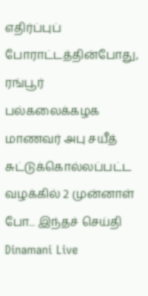எதிர்ப்புப் போராட்டத்தின்போது, ரங்பூர் பல்கலைக்கழக மாணவர் அபு சயீத் சுட்டுக்கொல்லப்பட்ட வழக்கில் 2 முன்னாள் போ... இந்தச் செய்தி Dinamani Live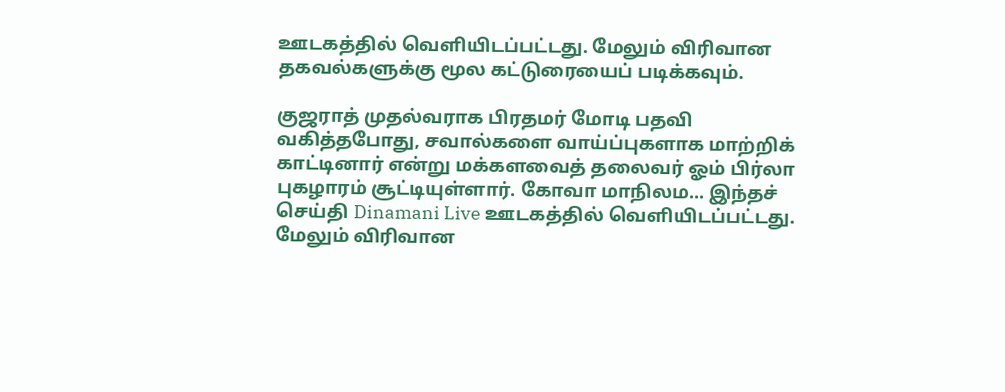ஊடகத்தில் வெளியிடப்பட்டது. மேலும் விரிவான தகவல்களுக்கு மூல கட்டுரையைப் படிக்கவும்.

குஜராத் முதல்வராக பிரதமர் மோடி பதவி வகித்தபோது, சவால்களை வாய்ப்புகளாக மாற்றிக் காட்டினார் என்று மக்களவைத் தலைவர் ஓம் பிர்லா புகழாரம் சூட்டியுள்ளார். கோவா மாநிலம... இந்தச் செய்தி Dinamani Live ஊடகத்தில் வெளியிடப்பட்டது. மேலும் விரிவான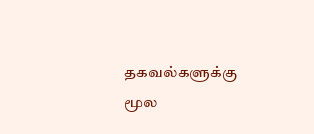தகவல்களுக்கு மூல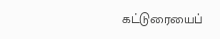கட்டுரையைப்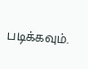படிக்கவும்.